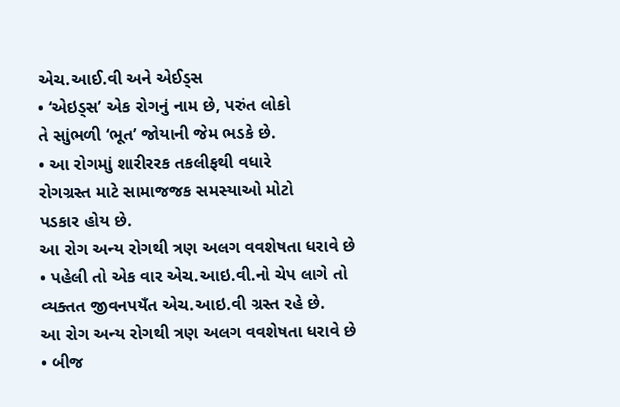એચ.આઈ.વી અને એઈડ્સ
• ‘એઇડ્સ’ એક રોગનું નામ છે, પરુંત લોકો
તે સાુંભળી ‘ભૂત’ જોયાની જેમ ભડકે છે.
• આ રોગમાું શારીરરક તકલીફથી વધારે
રોગગ્રસ્ત માટે સામાજજક સમસ્યાઓ મોટો
પડકાર હોય છે.
આ રોગ અન્ય રોગથી ત્રણ અલગ વવશેષતા ધરાવે છે
• પહેલી તો એક વાર એચ.આઇ.વી.નો ચેપ લાગે તો
વ્યક્તત જીવનપયઁત એચ.આઇ.વી ગ્રસ્ત રહે છે.
આ રોગ અન્ય રોગથી ત્રણ અલગ વવશેષતા ધરાવે છે
• બીજ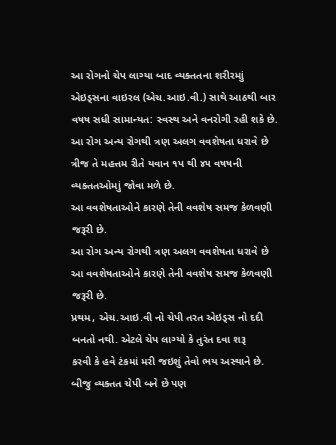આ રોગનો ચેપ લાગ્યા બાદ વ્યક્તતના શરીરમાું
એઇડ્સના વાઇરલ (એચ.આઇ.વી.) સાથે આઠથી બાર
વષષ સધી સામાન્યત: સ્વસ્થ અને વનરોગી રહી શકે છે.
આ રોગ અન્ય રોગથી ત્રણ અલગ વવશેષતા ધરાવે છે
ત્રીજ તે મહત્તમ રીતે યવાન ૧પ થી ૪૫ વષષની
વ્યક્તતઓમાું જોવા મળે છે.
આ વવશેષતાઓને કારણે તેની વવશેષ સમજ કેળવણી
જરૂરી છે.
આ રોગ અન્ય રોગથી ત્રણ અલગ વવશેષતા ધરાવે છે
આ વવશેષતાઓને કારણે તેની વવશેષ સમજ કેળવણી
જરૂરી છે.
પ્રથમ, એચ.આઇ.વી નો ચેપી તરત એઇડ્સ નો દદી
બનતો નથી. એટલે ચેપ લાગ્યો કે તુરંત દવા શરૂ
કરવી કે હવે ટંકમાં મરી જઇશું તેવો ભય અસ્થાને છે.
બીજુ વ્યક્તત ચેપી બને છે પણ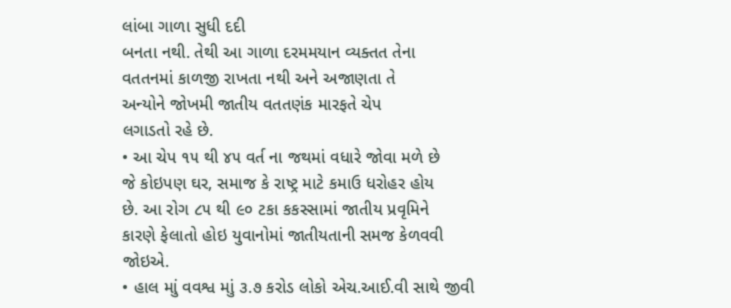લાંબા ગાળા સુધી દદી
બનતા નથી. તેથી આ ગાળા દરમમયાન વ્યક્તત તેના
વતતનમાં કાળજી રાખતા નથી અને અજાણતા તે
અન્યોને જોખમી જાતીય વતતણંક મારફતે ચેપ
લગાડતો રહે છે.
• આ ચેપ ૧૫ થી ૪૫ વર્ત ના જથમાં વધારે જોવા મળે છે
જે કોઇપણ ઘર, સમાજ કે રાષ્ટ્ર માટે કમાઉ ધરોહર હોય
છે. આ રોગ ૮૫ થી ૯૦ ટકા કકસ્સામાં જાતીય પ્રવૃમિને
કારણે ફેલાતો હોઇ યુવાનોમાં જાતીયતાની સમજ કેળવવી
જોઇએ.
• હાલ માું વવશ્વ માું ૩.૭ કરોડ લોકો એચ.આઈ.વી સાથે જીવી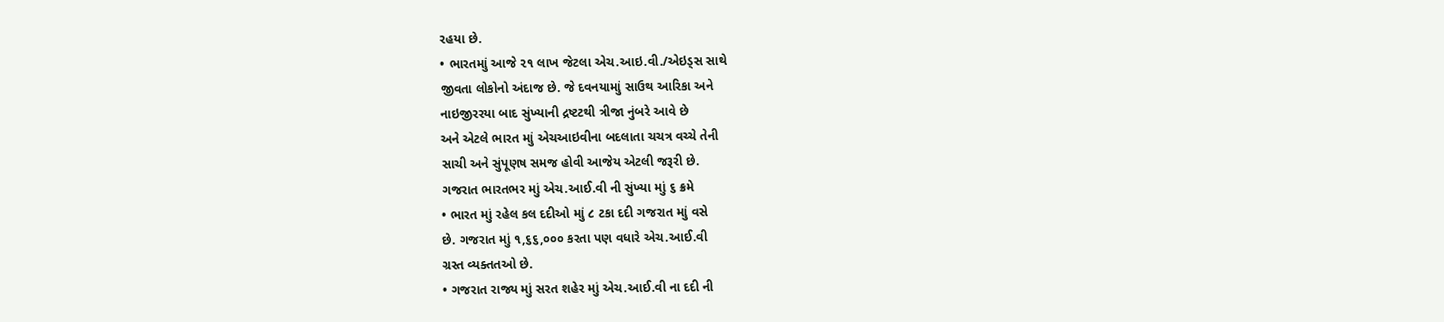રહયા છે.
• ભારતમાું આજે ૨૧ લાખ જેટલા એચ.આઇ.વી./એઇડ્સ સાથે
જીવતા લોકોનો અંદાજ છે. જે દવનયામાું સાઉથ આરિકા અને
નાઇજીરરયા બાદ સુંખ્યાની દ્રષ્ટટથી ત્રીજા નુંબરે આવે છે
અને એટલે ભારત માું એચઆઇવીના બદલાતા ચચત્ર વચ્ચે તેની
સાચી અને સુંપૂણષ સમજ હોવી આજેય એટલી જરૂરી છે.
ગજરાત ભારતભર માું એચ.આઈ.વી ની સુંખ્યા માું ૬ ક્રમે
• ભારત માું રહેલ કલ દદીઓ માું ૮ ટકા દદી ગજરાત માું વસે
છે. ગજરાત માું ૧,૬૬,૦૦૦ કરતા પણ વધારે એચ.આઈ.વી
ગ્રસ્ત વ્યક્તતઓ છે.
• ગજરાત રાજ્ય માું સરત શહેર માું એચ.આઈ.વી ના દદી ની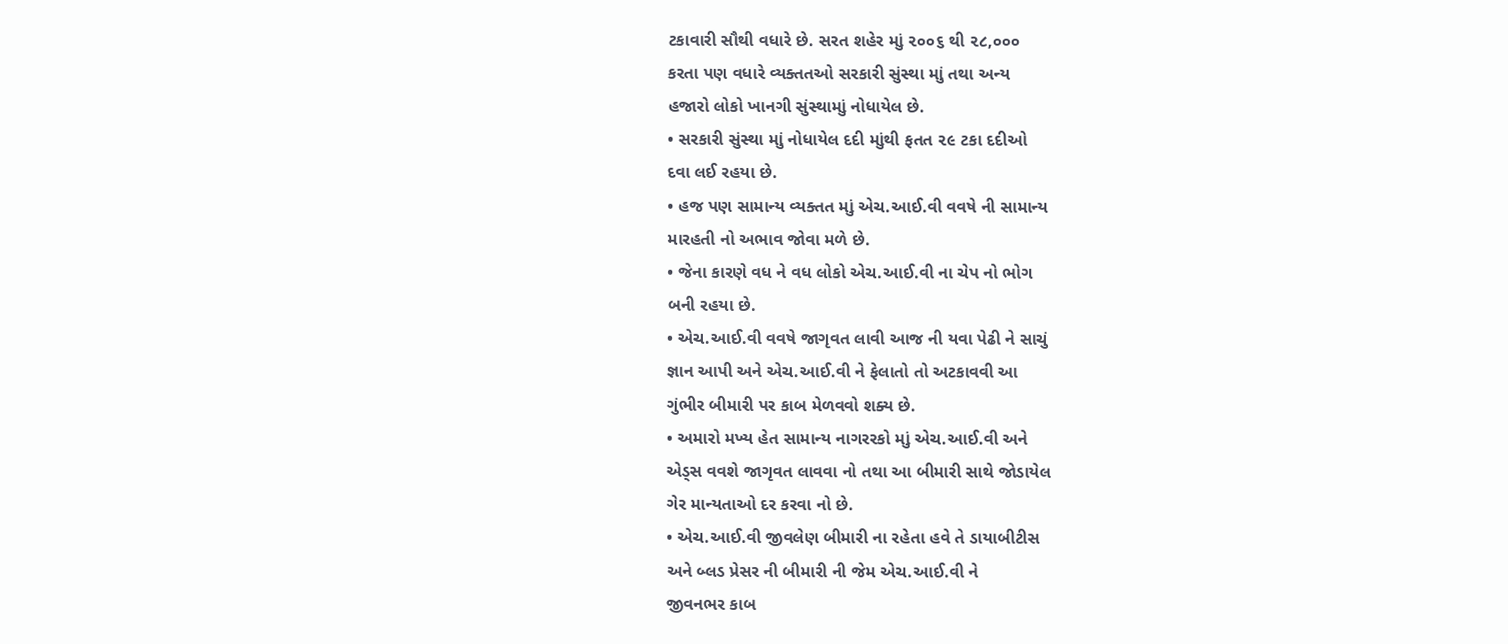ટકાવારી સૌથી વધારે છે. સરત શહેર માું ૨૦૦૬ થી ૨૮,૦૦૦
કરતા પણ વધારે વ્યક્તતઓ સરકારી સુંસ્થા માું તથા અન્ય
હજારો લોકો ખાનગી સુંસ્થામાું નોધાયેલ છે.
• સરકારી સુંસ્થા માું નોધાયેલ દદી માુંથી ફતત ૨૯ ટકા દદીઓ
દવા લઈ રહયા છે.
• હજ પણ સામાન્ય વ્યક્તત માું એચ.આઈ.વી વવષે ની સામાન્ય
મારહતી નો અભાવ જોવા મળે છે.
• જેના કારણે વધ ને વધ લોકો એચ.આઈ.વી ના ચેપ નો ભોગ
બની રહયા છે.
• એચ.આઈ.વી વવષે જાગૃવત લાવી આજ ની યવા પેઢી ને સાચું
જ્ઞાન આપી અને એચ.આઈ.વી ને ફેલાતો તો અટકાવવી આ
ગુંભીર બીમારી પર કાબ મેળવવો શક્ય છે.
• અમારો મખ્ય હેત સામાન્ય નાગરરકો માું એચ.આઈ.વી અને
એડ્સ વવશે જાગૃવત લાવવા નો તથા આ બીમારી સાથે જોડાયેલ
ગેર માન્યતાઓ દર કરવા નો છે.
• એચ.આઈ.વી જીવલેણ બીમારી ના રહેતા હવે તે ડાયાબીટીસ
અને બ્લડ પ્રેસર ની બીમારી ની જેમ એચ.આઈ.વી ને
જીવનભર કાબ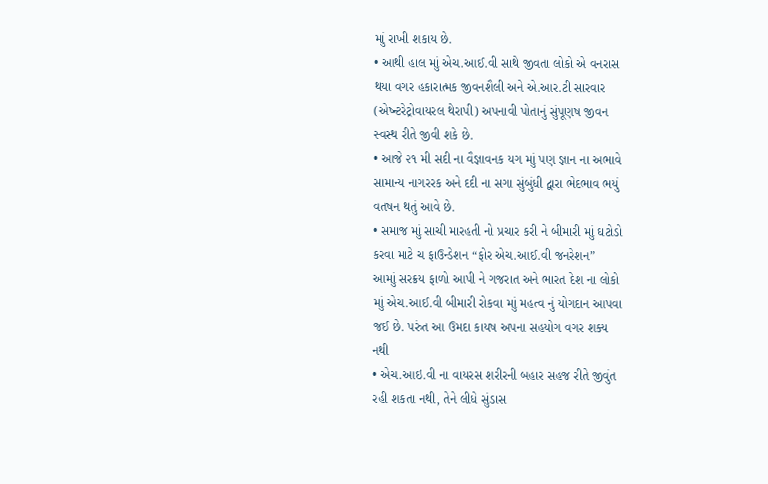માું રાખી શકાય છે.
• આથી હાલ માું એચ.આઈ.વી સાથે જીવતા લોકો એ વનરાસ
થયા વગર હકારાત્મક જીવનશૈલી અને એ.આર.ટી સારવાર
(એષ્ન્ટરેટ્રોવાયરલ થેરાપી) અપનાવી પોતાનું સુંપૂણષ જીવન
સ્વસ્થ રીતે જીવી શકે છે.
• આજે ૨૧ મી સદી ના વૈજ્ઞાવનક યગ માું પણ જ્ઞાન ના અભાવે
સામાન્ય નાગરરક અને દદી ના સગા સુંબુંધી દ્વારા ભેદભાવ ભયું
વતષન થતું આવે છે.
• સમાજ માું સાચી મારહતી નો પ્રચાર કરી ને બીમારી માું ઘટોડો
કરવા માટે ચ ફાઉન્ડેશન “ફોર એચ.આઈ.વી જનરેશન”
આમાું સરક્રય ફાળો આપી ને ગજરાત અને ભારત દેશ ના લોકો
માું એચ.આઈ.વી બીમારી રોકવા માું મહત્વ નું યોગદાન આપવા
જઈ છે. પરુંત આ ઉમદા કાયષ અપના સહયોગ વગર શક્ય
નથી
• એચ.આઇ.વી ના વાયરસ શરીરની બહાર સહજ રીતે જીવુંત
રહી શકતા નથી, તેને લીધે સુંડાસ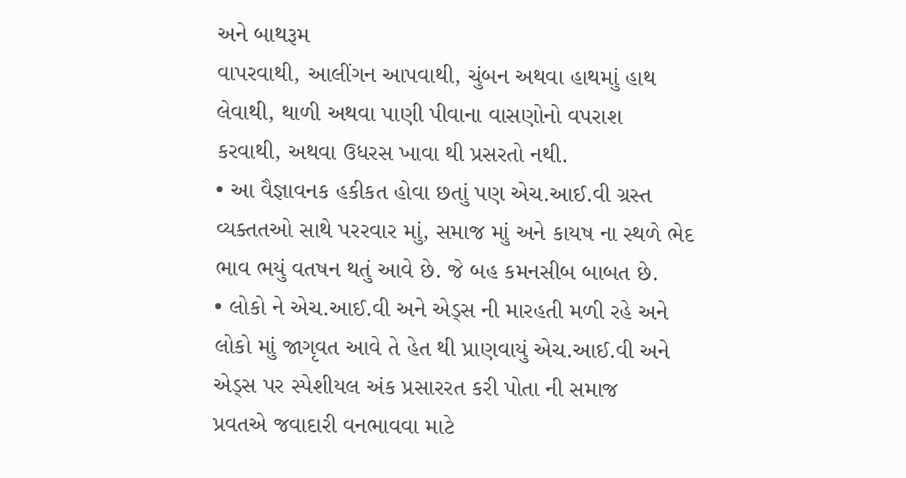અને બાથરૂમ
વાપરવાથી, આલીંગન આપવાથી, ચુંબન અથવા હાથમાું હાથ
લેવાથી, થાળી અથવા પાણી પીવાના વાસણોનો વપરાશ
કરવાથી, અથવા ઉધરસ ખાવા થી પ્રસરતો નથી.
• આ વૈજ્ઞાવનક હકીકત હોવા છતાું પણ એચ.આઈ.વી ગ્રસ્ત
વ્યક્તતઓ સાથે પરરવાર માું, સમાજ માું અને કાયષ ના સ્થળે ભેદ
ભાવ ભયું વતષન થતું આવે છે. જે બહ કમનસીબ બાબત છે.
• લોકો ને એચ.આઈ.વી અને એડ્સ ની મારહતી મળી રહે અને
લોકો માું જાગૃવત આવે તે હેત થી પ્રાણવાયું એચ.આઈ.વી અને
એડ્સ પર સ્પેશીયલ અંક પ્રસારરત કરી પોતા ની સમાજ
પ્રવતએ જવાદારી વનભાવવા માટે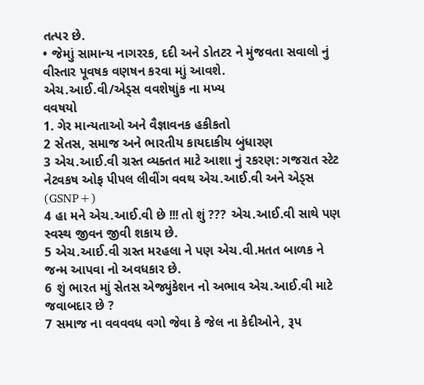તત્પર છે.
• જેમાું સામાન્ય નાગરરક, દદી અને ડોતટર ને મુંજવતા સવાલો નું
વીસ્તાર પૂવષક વણષન કરવા માું આવશે.
એચ.આઈ.વી/એડ્સ વવશેષાુંક ના મખ્ય
વવષયો
1. ગેર માન્યતાઓ અને વૈજ્ઞાવનક હકીકતો
2 સેતસ, સમાજ અને ભારતીય કાયદાકીય બુંધારણ
3 એચ.આઈ.વી ગ્રસ્ત વ્યક્તત માટે આશા નું રકરણ: ગજરાત સ્ટેટ
નેટવકષ ઓફ પીપલ લીવીંગ વવથ એચ.આઈ.વી અને એડ્સ
(GSNP+)
4 હા મને એચ.આઈ.વી છે !!! તો શું ??? એચ.આઈ.વી સાથે પણ
સ્વસ્થ જીવન જીવી શકાય છે.
5 એચ.આઈ.વી ગ્રસ્ત મરહલા ને પણ એચ.વી.મતત બાળક ને
જન્મ આપવા નો અવધકાર છે.
6 શું ભારત માું સેતસ એજ્યુંકેશન નો અભાવ એચ.આઈ.વી માટે
જવાબદાર છે ?
7 સમાજ ના વવવવધ વગો જેવા કે જેલ ના કેદીઓને, રૂપ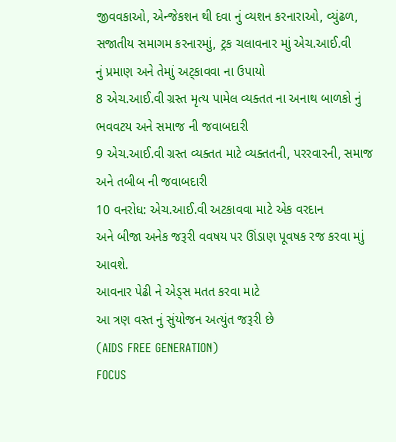જીવવકાઓ, એન્જેકશન થી દવા નું વ્યશન કરનારાઓ, વ્યુંઢળ,
સજાતીય સમાગમ કરનારમાું, ટ્રક ચલાવનાર માું એચ.આઈ.વી
નું પ્રમાણ અને તેમાું અટ્કાવવા ના ઉપાયો
8 એચ.આઈ.વી ગ્રસ્ત મૃત્ય પામેલ વ્યક્તત ના અનાથ બાળકો નું
ભવવટય અને સમાજ ની જવાબદારી
9 એચ.આઈ.વી ગ્રસ્ત વ્યક્તત માટે વ્યક્તતની, પરરવારની, સમાજ
અને તબીબ ની જવાબદારી
10 વનરોધ: એચ.આઈ.વી અટકાવવા માટે એક વરદાન
અને બીજા અનેક જરૂરી વવષય પર ઊંડાણ પૂવષક રજ કરવા માું
આવશે.
આવનાર પેઢી ને એડ્સ મતત કરવા માટે
આ ત્રણ વસ્ત નું સુંયોજન અત્યુંત જરૂરી છે
(AIDS FREE GENERATION)
FOCUS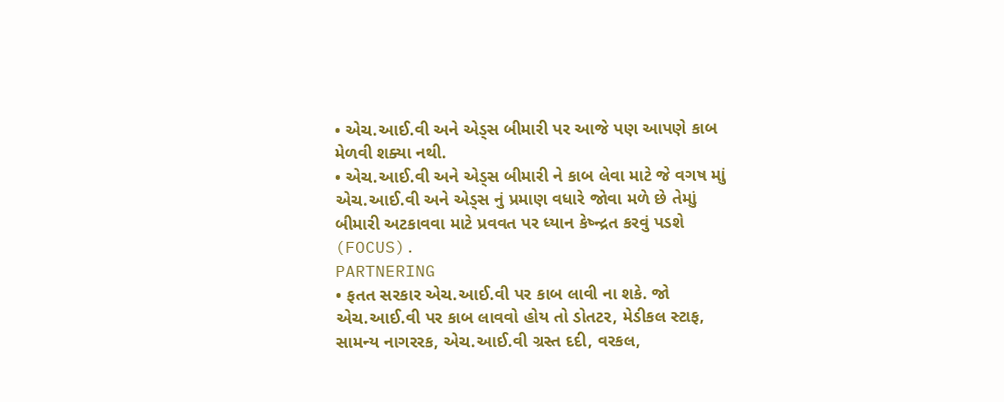• એચ.આઈ.વી અને એડ્સ બીમારી પર આજે પણ આપણે કાબ
મેળવી શક્યા નથી.
• એચ.આઈ.વી અને એડ્સ બીમારી ને કાબ લેવા માટે જે વગષ માું
એચ.આઈ.વી અને એડ્સ નું પ્રમાણ વધારે જોવા મળે છે તેમાું
બીમારી અટકાવવા માટે પ્રવવત પર ધ્યાન કેષ્ન્દ્રત કરવું પડશે
(FOCUS).
PARTNERING
• ફતત સરકાર એચ.આઈ.વી પર કાબ લાવી ના શકે. જો
એચ.આઈ.વી પર કાબ લાવવો હોય તો ડોતટર, મેડીકલ સ્ટાફ,
સામન્ય નાગરરક, એચ.આઈ.વી ગ્રસ્ત દદી, વરકલ,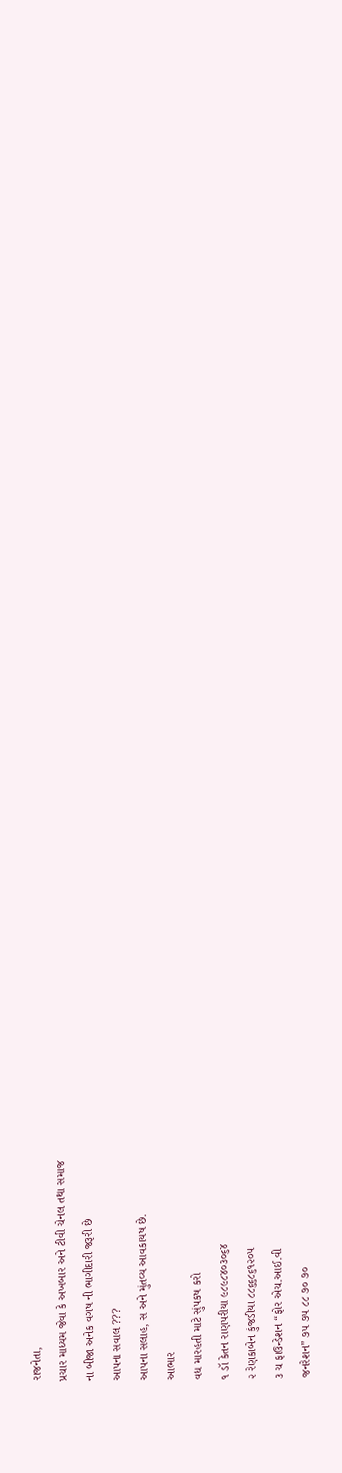રાજનેતા,
પ્રચાર માધ્યમ જેવા કે અખબાર અને ટીવી ચેનલ તથા સમાજ
ના બીજા અનેક વગષ ની ભાગીદારી જરૂરી છે
આપના સવાલ ???
આપના સલાહ, સ અને મુંતવ્ય આવકાયષ છે.
આભાર
વધ મારહતી માટે સુંપકષ કરો
૧ ડૉ કેતન રાણપરીયા ૯૮૯૮૪૦૩૦૬૪
૨ રેણકાબેન કુંજડીયા ૮૮૬૬૮૬૧૨૦૫
૩ ચ ફાઉન્ડેશન “ફોર એચ.આઈ.વી
જનરેશન” ૭૫ ૭૫ ૮૮ ૭૦ ૭૦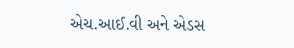એચ.આઈ.વી અને એડસ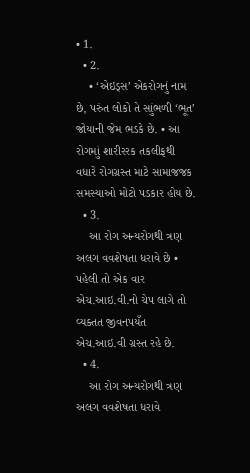• 1.
  • 2.
    • ‘એઇડ્સ’ એકરોગનું નામ છે, પરુંત લોકો તે સાુંભળી ‘ભૂત’ જોયાની જેમ ભડકે છે. • આ રોગમાું શારીરરક તકલીફથી વધારે રોગગ્રસ્ત માટે સામાજજક સમસ્યાઓ મોટો પડકાર હોય છે.
  • 3.
    આ રોગ અન્યરોગથી ત્રણ અલગ વવશેષતા ધરાવે છે • પહેલી તો એક વાર એચ.આઇ.વી.નો ચેપ લાગે તો વ્યક્તત જીવનપયઁત એચ.આઇ.વી ગ્રસ્ત રહે છે.
  • 4.
    આ રોગ અન્યરોગથી ત્રણ અલગ વવશેષતા ધરાવે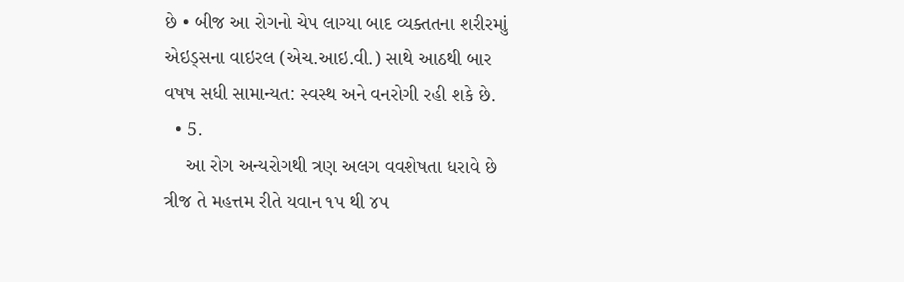છે • બીજ આ રોગનો ચેપ લાગ્યા બાદ વ્યક્તતના શરીરમાું એઇડ્સના વાઇરલ (એચ.આઇ.વી.) સાથે આઠથી બાર વષષ સધી સામાન્યત: સ્વસ્થ અને વનરોગી રહી શકે છે.
  • 5.
    આ રોગ અન્યરોગથી ત્રણ અલગ વવશેષતા ધરાવે છે ત્રીજ તે મહત્તમ રીતે યવાન ૧પ થી ૪૫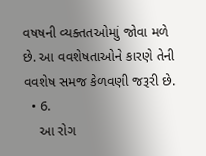વષષની વ્યક્તતઓમાું જોવા મળે છે. આ વવશેષતાઓને કારણે તેની વવશેષ સમજ કેળવણી જરૂરી છે.
  • 6.
    આ રોગ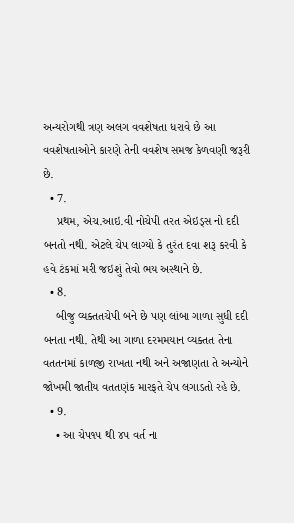અન્યરોગથી ત્રણ અલગ વવશેષતા ધરાવે છે આ વવશેષતાઓને કારણે તેની વવશેષ સમજ કેળવણી જરૂરી છે.
  • 7.
    પ્રથમ, એચ.આઇ.વી નોચેપી તરત એઇડ્સ નો દદી બનતો નથી. એટલે ચેપ લાગ્યો કે તુરંત દવા શરૂ કરવી કે હવે ટંકમાં મરી જઇશું તેવો ભય અસ્થાને છે.
  • 8.
    બીજુ વ્યક્તતચેપી બને છે પણ લાંબા ગાળા સુધી દદી બનતા નથી. તેથી આ ગાળા દરમમયાન વ્યક્તત તેના વતતનમાં કાળજી રાખતા નથી અને અજાણતા તે અન્યોને જોખમી જાતીય વતતણંક મારફતે ચેપ લગાડતો રહે છે.
  • 9.
    • આ ચેપ૧૫ થી ૪૫ વર્ત ના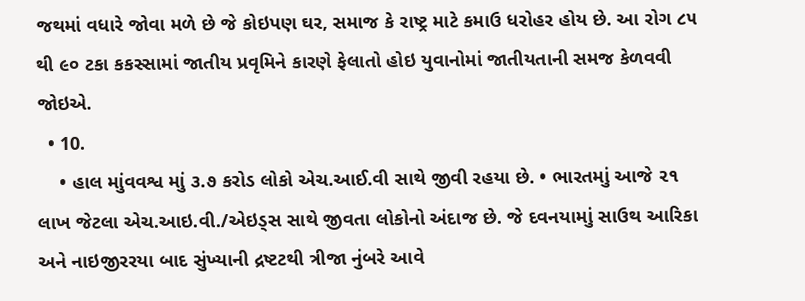જથમાં વધારે જોવા મળે છે જે કોઇપણ ઘર, સમાજ કે રાષ્ટ્ર માટે કમાઉ ધરોહર હોય છે. આ રોગ ૮૫ થી ૯૦ ટકા કકસ્સામાં જાતીય પ્રવૃમિને કારણે ફેલાતો હોઇ યુવાનોમાં જાતીયતાની સમજ કેળવવી જોઇએ.
  • 10.
    • હાલ માુંવવશ્વ માું ૩.૭ કરોડ લોકો એચ.આઈ.વી સાથે જીવી રહયા છે. • ભારતમાું આજે ૨૧ લાખ જેટલા એચ.આઇ.વી./એઇડ્સ સાથે જીવતા લોકોનો અંદાજ છે. જે દવનયામાું સાઉથ આરિકા અને નાઇજીરરયા બાદ સુંખ્યાની દ્રષ્ટટથી ત્રીજા નુંબરે આવે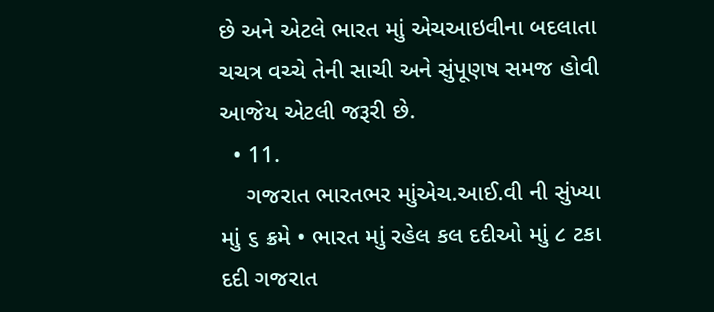છે અને એટલે ભારત માું એચઆઇવીના બદલાતા ચચત્ર વચ્ચે તેની સાચી અને સુંપૂણષ સમજ હોવી આજેય એટલી જરૂરી છે.
  • 11.
    ગજરાત ભારતભર માુંએચ.આઈ.વી ની સુંખ્યા માું ૬ ક્રમે • ભારત માું રહેલ કલ દદીઓ માું ૮ ટકા દદી ગજરાત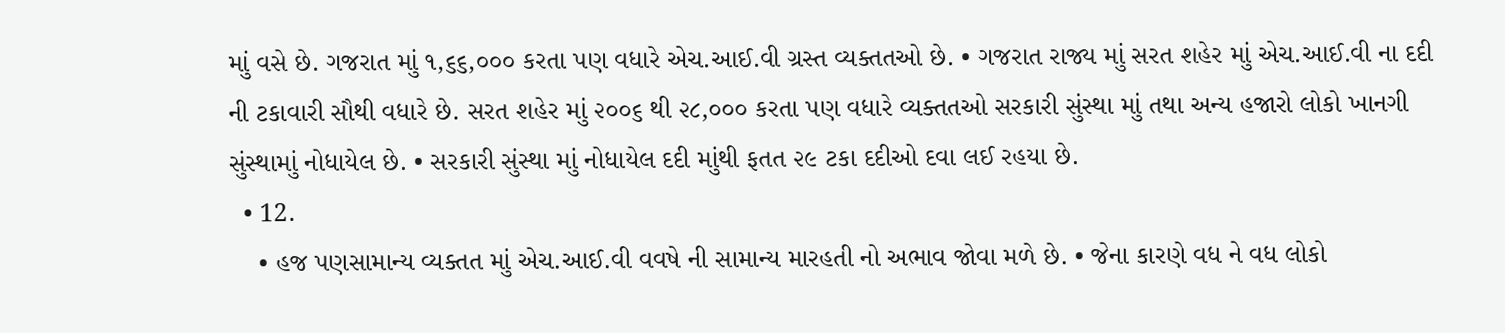માું વસે છે. ગજરાત માું ૧,૬૬,૦૦૦ કરતા પણ વધારે એચ.આઈ.વી ગ્રસ્ત વ્યક્તતઓ છે. • ગજરાત રાજ્ય માું સરત શહેર માું એચ.આઈ.વી ના દદી ની ટકાવારી સૌથી વધારે છે. સરત શહેર માું ૨૦૦૬ થી ૨૮,૦૦૦ કરતા પણ વધારે વ્યક્તતઓ સરકારી સુંસ્થા માું તથા અન્ય હજારો લોકો ખાનગી સુંસ્થામાું નોધાયેલ છે. • સરકારી સુંસ્થા માું નોધાયેલ દદી માુંથી ફતત ૨૯ ટકા દદીઓ દવા લઈ રહયા છે.
  • 12.
    • હજ પણસામાન્ય વ્યક્તત માું એચ.આઈ.વી વવષે ની સામાન્ય મારહતી નો અભાવ જોવા મળે છે. • જેના કારણે વધ ને વધ લોકો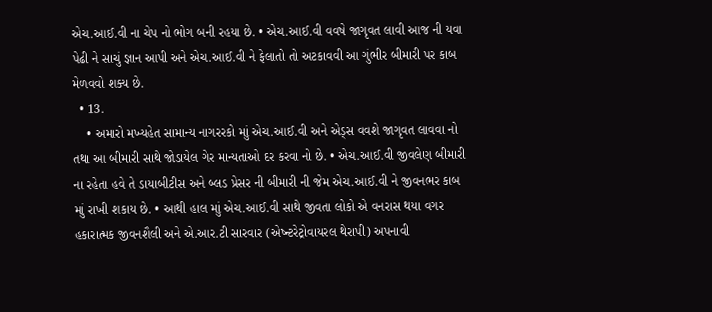એચ.આઈ.વી ના ચેપ નો ભોગ બની રહયા છે. • એચ.આઈ.વી વવષે જાગૃવત લાવી આજ ની યવા પેઢી ને સાચું જ્ઞાન આપી અને એચ.આઈ.વી ને ફેલાતો તો અટકાવવી આ ગુંભીર બીમારી પર કાબ મેળવવો શક્ય છે.
  • 13.
    • અમારો મખ્યહેત સામાન્ય નાગરરકો માું એચ.આઈ.વી અને એડ્સ વવશે જાગૃવત લાવવા નો તથા આ બીમારી સાથે જોડાયેલ ગેર માન્યતાઓ દર કરવા નો છે. • એચ.આઈ.વી જીવલેણ બીમારી ના રહેતા હવે તે ડાયાબીટીસ અને બ્લડ પ્રેસર ની બીમારી ની જેમ એચ.આઈ.વી ને જીવનભર કાબ માું રાખી શકાય છે. • આથી હાલ માું એચ.આઈ.વી સાથે જીવતા લોકો એ વનરાસ થયા વગર હકારાત્મક જીવનશૈલી અને એ.આર.ટી સારવાર (એષ્ન્ટરેટ્રોવાયરલ થેરાપી) અપનાવી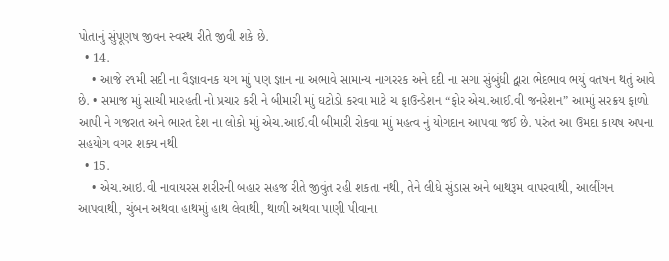પોતાનું સુંપૂણષ જીવન સ્વસ્થ રીતે જીવી શકે છે.
  • 14.
    • આજે ૨૧મી સદી ના વૈજ્ઞાવનક યગ માું પણ જ્ઞાન ના અભાવે સામાન્ય નાગરરક અને દદી ના સગા સુંબુંધી દ્વારા ભેદભાવ ભયું વતષન થતું આવે છે. • સમાજ માું સાચી મારહતી નો પ્રચાર કરી ને બીમારી માું ઘટોડો કરવા માટે ચ ફાઉન્ડેશન “ફોર એચ.આઈ.વી જનરેશન” આમાું સરક્રય ફાળો આપી ને ગજરાત અને ભારત દેશ ના લોકો માું એચ.આઈ.વી બીમારી રોકવા માું મહત્વ નું યોગદાન આપવા જઈ છે. પરુંત આ ઉમદા કાયષ અપના સહયોગ વગર શક્ય નથી
  • 15.
    • એચ.આઇ.વી નાવાયરસ શરીરની બહાર સહજ રીતે જીવુંત રહી શકતા નથી, તેને લીધે સુંડાસ અને બાથરૂમ વાપરવાથી, આલીંગન આપવાથી, ચુંબન અથવા હાથમાું હાથ લેવાથી, થાળી અથવા પાણી પીવાના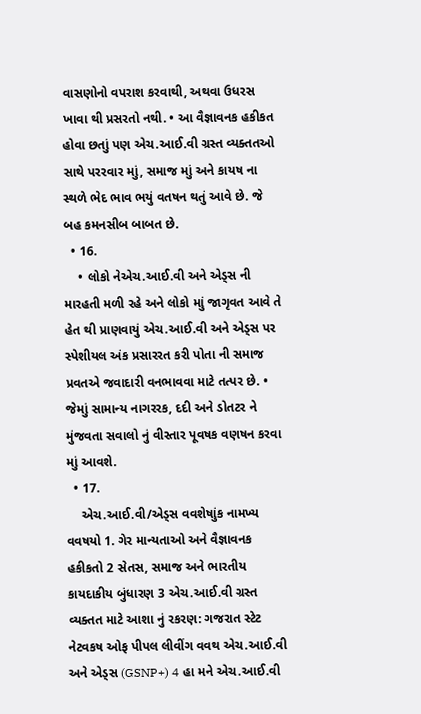વાસણોનો વપરાશ કરવાથી, અથવા ઉધરસ ખાવા થી પ્રસરતો નથી. • આ વૈજ્ઞાવનક હકીકત હોવા છતાું પણ એચ.આઈ.વી ગ્રસ્ત વ્યક્તતઓ સાથે પરરવાર માું, સમાજ માું અને કાયષ ના સ્થળે ભેદ ભાવ ભયું વતષન થતું આવે છે. જે બહ કમનસીબ બાબત છે.
  • 16.
    • લોકો નેએચ.આઈ.વી અને એડ્સ ની મારહતી મળી રહે અને લોકો માું જાગૃવત આવે તે હેત થી પ્રાણવાયું એચ.આઈ.વી અને એડ્સ પર સ્પેશીયલ અંક પ્રસારરત કરી પોતા ની સમાજ પ્રવતએ જવાદારી વનભાવવા માટે તત્પર છે. • જેમાું સામાન્ય નાગરરક, દદી અને ડોતટર ને મુંજવતા સવાલો નું વીસ્તાર પૂવષક વણષન કરવા માું આવશે.
  • 17.
    એચ.આઈ.વી/એડ્સ વવશેષાુંક નામખ્ય વવષયો 1. ગેર માન્યતાઓ અને વૈજ્ઞાવનક હકીકતો 2 સેતસ, સમાજ અને ભારતીય કાયદાકીય બુંધારણ 3 એચ.આઈ.વી ગ્રસ્ત વ્યક્તત માટે આશા નું રકરણ: ગજરાત સ્ટેટ નેટવકષ ઓફ પીપલ લીવીંગ વવથ એચ.આઈ.વી અને એડ્સ (GSNP+) 4 હા મને એચ.આઈ.વી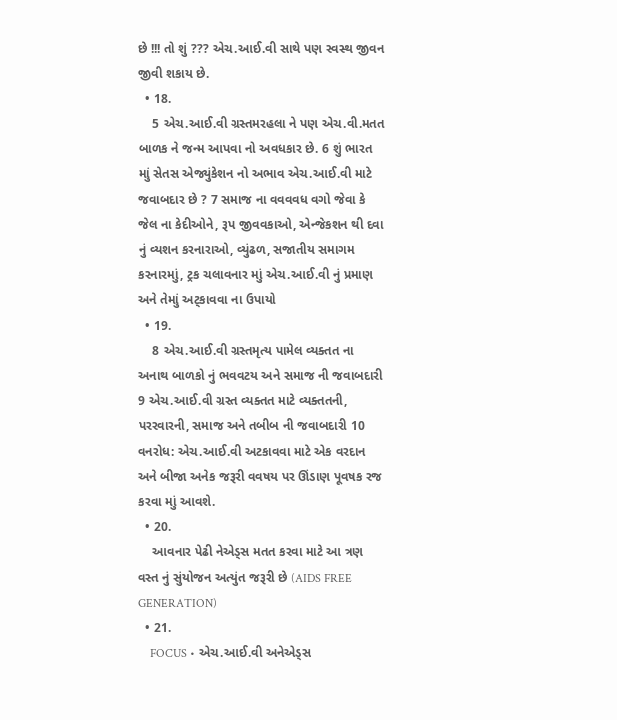છે !!! તો શું ??? એચ.આઈ.વી સાથે પણ સ્વસ્થ જીવન જીવી શકાય છે.
  • 18.
    5 એચ.આઈ.વી ગ્રસ્તમરહલા ને પણ એચ.વી.મતત બાળક ને જન્મ આપવા નો અવધકાર છે. 6 શું ભારત માું સેતસ એજ્યુંકેશન નો અભાવ એચ.આઈ.વી માટે જવાબદાર છે ? 7 સમાજ ના વવવવધ વગો જેવા કે જેલ ના કેદીઓને, રૂપ જીવવકાઓ, એન્જેકશન થી દવા નું વ્યશન કરનારાઓ, વ્યુંઢળ, સજાતીય સમાગમ કરનારમાું, ટ્રક ચલાવનાર માું એચ.આઈ.વી નું પ્રમાણ અને તેમાું અટ્કાવવા ના ઉપાયો
  • 19.
    8 એચ.આઈ.વી ગ્રસ્તમૃત્ય પામેલ વ્યક્તત ના અનાથ બાળકો નું ભવવટય અને સમાજ ની જવાબદારી 9 એચ.આઈ.વી ગ્રસ્ત વ્યક્તત માટે વ્યક્તતની, પરરવારની, સમાજ અને તબીબ ની જવાબદારી 10 વનરોધ: એચ.આઈ.વી અટકાવવા માટે એક વરદાન અને બીજા અનેક જરૂરી વવષય પર ઊંડાણ પૂવષક રજ કરવા માું આવશે.
  • 20.
    આવનાર પેઢી નેએડ્સ મતત કરવા માટે આ ત્રણ વસ્ત નું સુંયોજન અત્યુંત જરૂરી છે (AIDS FREE GENERATION)
  • 21.
    FOCUS • એચ.આઈ.વી અનેએડ્સ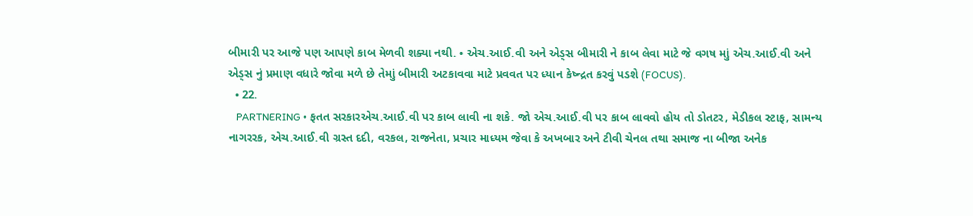બીમારી પર આજે પણ આપણે કાબ મેળવી શક્યા નથી. • એચ.આઈ.વી અને એડ્સ બીમારી ને કાબ લેવા માટે જે વગષ માું એચ.આઈ.વી અને એડ્સ નું પ્રમાણ વધારે જોવા મળે છે તેમાું બીમારી અટકાવવા માટે પ્રવવત પર ધ્યાન કેષ્ન્દ્રત કરવું પડશે (FOCUS).
  • 22.
    PARTNERING • ફતત સરકારએચ.આઈ.વી પર કાબ લાવી ના શકે. જો એચ.આઈ.વી પર કાબ લાવવો હોય તો ડોતટર, મેડીકલ સ્ટાફ, સામન્ય નાગરરક, એચ.આઈ.વી ગ્રસ્ત દદી, વરકલ, રાજનેતા, પ્રચાર માધ્યમ જેવા કે અખબાર અને ટીવી ચેનલ તથા સમાજ ના બીજા અનેક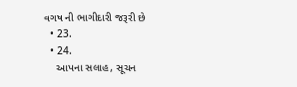વગષ ની ભાગીદારી જરૂરી છે
  • 23.
  • 24.
    આપના સલાહ, સૂચન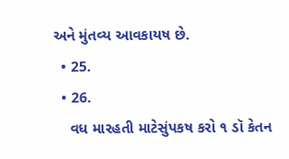અને મુંતવ્ય આવકાયષ છે.
  • 25.
  • 26.
    વધ મારહતી માટેસુંપકષ કરો ૧ ડૉ કેતન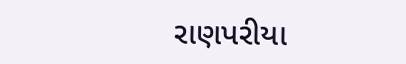રાણપરીયા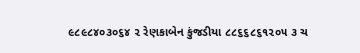૯૮૯૮૪૦૩૦૬૪ ૨ રેણકાબેન કુંજડીયા ૮૮૬૬૮૬૧૨૦૫ ૩ ચ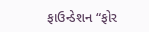ફાઉન્ડેશન “ફોર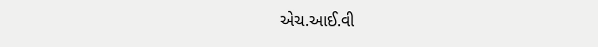એચ.આઈ.વી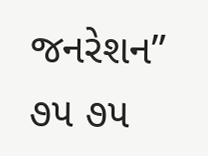જનરેશન” ૭૫ ૭૫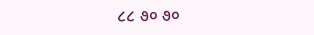૮૮ ૭૦ ૭૦